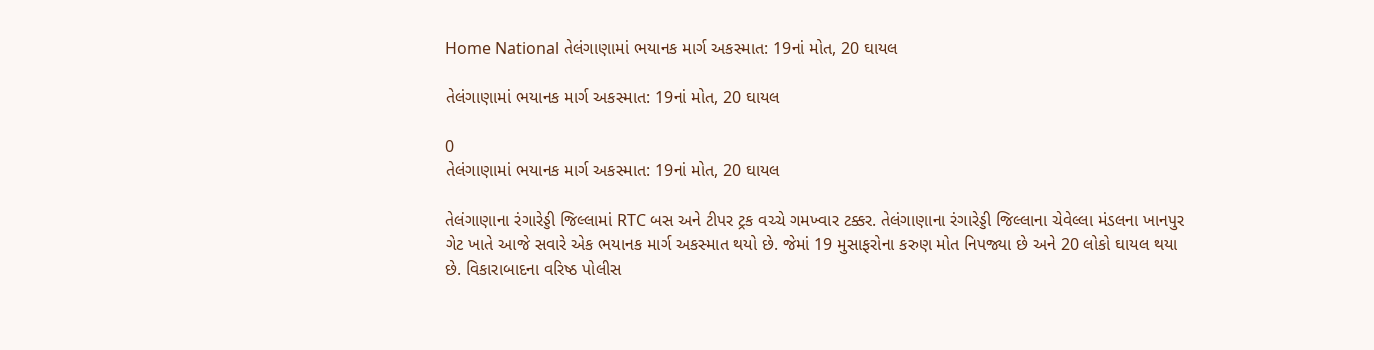Home National તેલંગાણામાં ભયાનક માર્ગ અકસ્માત: 19નાં મોત, 20 ઘાયલ

તેલંગાણામાં ભયાનક માર્ગ અકસ્માત: 19નાં મોત, 20 ઘાયલ

0
તેલંગાણામાં ભયાનક માર્ગ અકસ્માત: 19નાં મોત, 20 ઘાયલ

તેલંગાણાના રંગારેડ્ડી જિલ્લામાં RTC બસ અને ટીપર ટ્રક વચ્ચે ગમખ્વાર ટક્કર. તેલંગાણાના રંગારેડ્ડી જિલ્લાના ચેવેલ્લા મંડલના ખાનપુર ગેટ ખાતે આજે સવારે એક ભયાનક માર્ગ અકસ્માત થયો છે. જેમાં 19 મુસાફરોના કરુણ મોત નિપજ્યા છે અને 20 લોકો ઘાયલ થયા છે. વિકારાબાદના વરિષ્ઠ પોલીસ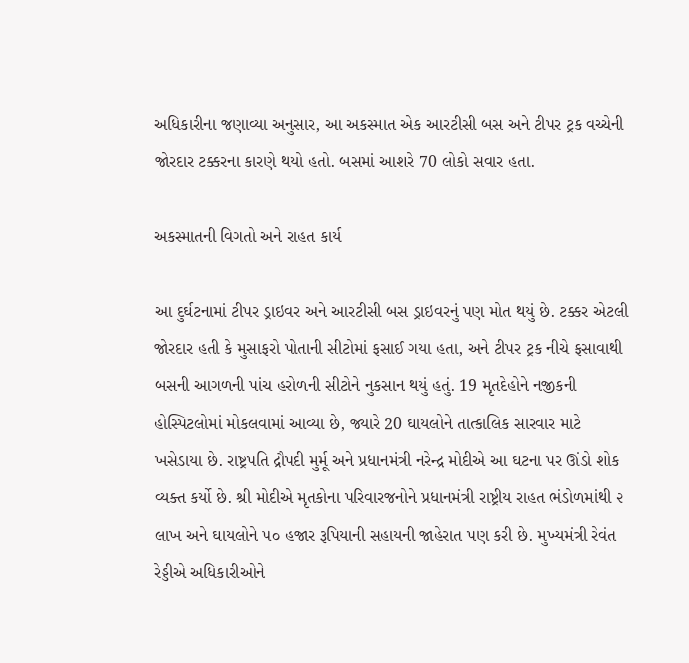અધિકારીના જણાવ્યા અનુસાર, આ અકસ્માત એક આરટીસી બસ અને ટીપર ટ્રક વચ્ચેની જોરદાર ટક્કરના કારણે થયો હતો. બસમાં આશરે 70 લોકો સવાર હતા.

અકસ્માતની વિગતો અને રાહત કાર્ય

આ દુર્ઘટનામાં ટીપર ડ્રાઇવર અને આરટીસી બસ ડ્રાઇવરનું પણ મોત થયું છે. ટક્કર એટલી જોરદાર હતી કે મુસાફરો પોતાની સીટોમાં ફસાઈ ગયા હતા, અને ટીપર ટ્રક નીચે ફસાવાથી બસની આગળની પાંચ હરોળની સીટોને નુકસાન થયું હતું. 19 મૃતદેહોને નજીકની હોસ્પિટલોમાં મોકલવામાં આવ્યા છે, જ્યારે 20 ઘાયલોને તાત્કાલિક સારવાર માટે ખસેડાયા છે. રાષ્ટ્રપતિ દ્રૌપદી મુર્મૂ અને પ્રધાનમંત્રી નરેન્દ્ર મોદીએ આ ઘટના પર ઊંડો શોક વ્યક્ત કર્યો છે. શ્રી મોદીએ મૃતકોના પરિવારજનોને પ્રધાનમંત્રી રાષ્ટ્રીય રાહત ભંડોળમાંથી ૨ લાખ અને ઘાયલોને ૫૦ હજાર રૂપિયાની સહાયની જાહેરાત પણ કરી છે. મુખ્યમંત્રી રેવંત રેડ્ડીએ અધિકારીઓને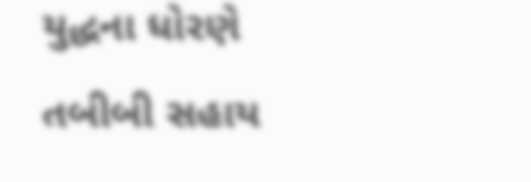યુદ્ધના ધોરણે તબીબી સહાય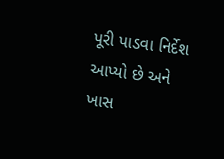પૂરી પાડવા નિર્દેશ આપ્યો છે અને ખાસ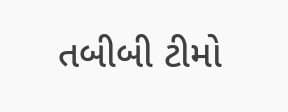તબીબી ટીમો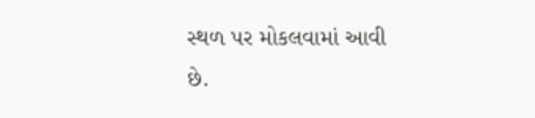સ્થળ પર મોકલવામાં આવી છે.